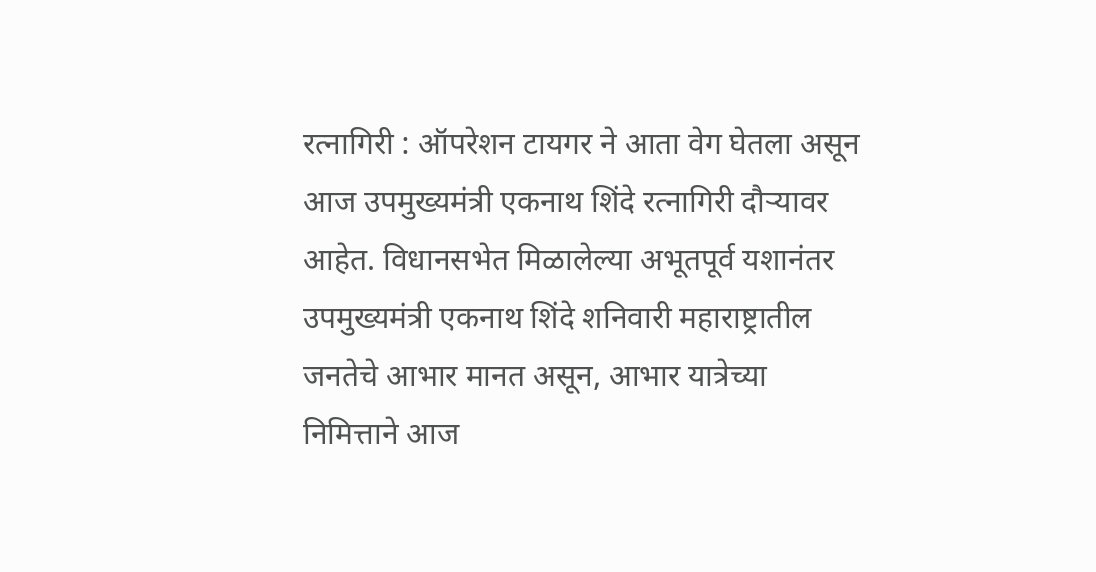रत्नागिरी : ऑपरेशन टायगर ने आता वेग घेतला असून आज उपमुख्यमंत्री एकनाथ शिंदे रत्नागिरी दौऱ्यावर आहेत. विधानसभेत मिळालेल्या अभूतपूर्व यशानंतर उपमुख्यमंत्री एकनाथ शिंदे शनिवारी महाराष्ट्रातील जनतेचे आभार मानत असून, आभार यात्रेच्या निमित्ताने आज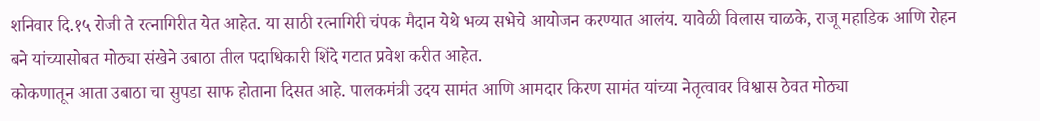शनिवार दि.१५ रोजी ते रत्नागिरीत येत आहेत. या साठी रत्नागिरी चंपक मैदान येथे भव्य सभेचे आयोजन करण्यात आलंय. यावेळी विलास चाळके, राजू महाडिक आणि रोहन बने यांच्यासोबत मोठ्या संखेने उबाठा तील पदाधिकारी शिंदे गटात प्रवेश करीत आहेत.
कोकणातून आता उबाठा चा सुपडा साफ होताना दिसत आहे. पालकमंत्री उदय सामंत आणि आमदार किरण सामंत यांच्या नेतृत्वावर विश्वास ठेवत मोठ्या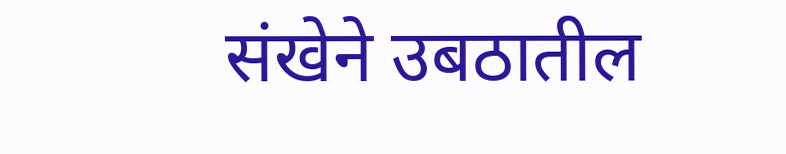संखेने उबठातील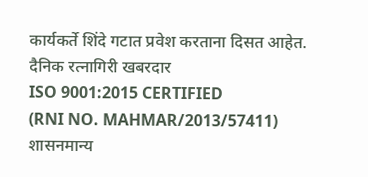कार्यकर्ते शिंदे गटात प्रवेश करताना दिसत आहेत.
दैनिक रत्नागिरी खबरदार
ISO 9001:2015 CERTIFIED
(RNI NO. MAHMAR/2013/57411)
शासनमान्य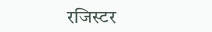रजिस्टर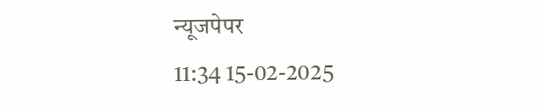न्यूजपेपर
11:34 15-02-2025